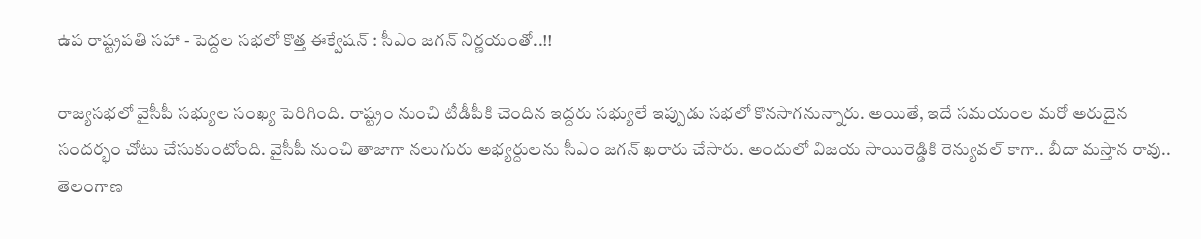ఉప రాష్ట్రపతి సహా - పెద్దల సభలో కొత్త ఈక్వేషన్ : సీఎం జగన్ నిర్ణయంతో..!!

రాజ్యసభలో వైసీపీ సభ్యుల సంఖ్య పెరిగింది. రాష్ట్రం నుంచి టీడీపీకి చెందిన ఇద్దరు సభ్యులే ఇప్పుడు సభలో కొనసాగనున్నారు. అయితే, ఇదే సమయంల మరో అరుదైన సందర్భం చోటు చేసుకుంటోంది. వైసీపీ నుంచి తాజాగా నలుగురు అభ్యర్దులను సీఎం జగన్ ఖరారు చేసారు. అందులో విజయ సాయిరెడ్డికి రెన్యువల్ కాగా.. బీదా మస్తాన రావు.. తెలంగాణ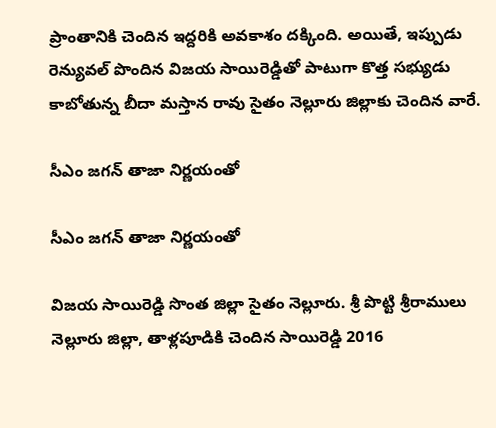ప్రాంతానికి చెందిన ఇద్దరికి అవకాశం దక్కింది. అయితే, ఇప్పుడు రెన్యువల్ పొందిన విజయ సాయిరెడ్డితో పాటుగా కొత్త సభ్యుడు కాబోతున్న బీదా మస్తాన రావు సైతం నెల్లూరు జిల్లాకు చెందిన వారే.

సీఎం జగన్ తాజా నిర్ణయంతో

సీఎం జగన్ తాజా నిర్ణయంతో

విజయ సాయిరెడ్డి సొంత జిల్లా సైతం నెల్లూరు. శ్రీ పొట్టి శ్రీరాములు నెల్లూరు జిల్లా, తాళ్లపూడికి చెందిన సాయిరెడ్డి 2016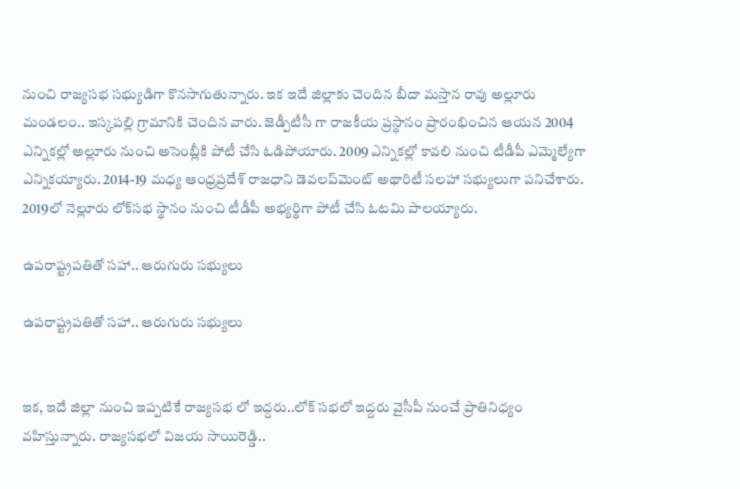నుంచి రాజ్యసభ సభ్యుడిగా కొనసాగుతున్నారు. ఇక ఇదే జిల్లాకు చెందిన బీదా మస్తాన రావు అల్లూరు మండలం.. ఇస్కపల్లి గ్రామానికి చెందిన వారు. జెడ్పీటీసీ గా రాజకీయ ప్రస్థానం ప్రారంభించిన ఆయన 2004 ఎన్నికల్లో అల్లూరు నుంచి అసెంబ్లీకి పోటీ చేసి ఓడిపోయారు. 2009 ఎన్నికల్లో కావలి నుంచి టీడీపీ ఎమ్మెల్యేగా ఎన్నికయ్యారు. 2014-19 మధ్య ఆంధ్రప్రదేశ్‌ రాజధాని డెవలప్‌మెంట్‌ అథారిటీ సలహా సభ్యులుగా పనిచేశారు. 2019లో నెల్లూరు లోక్‌సభ స్థానం నుంచి టీడీపీ అభ్యర్థిగా పోటీ చేసి ఓటమి పాలయ్యారు.

ఉపరాష్ట్రపతితో సహా.. ఆరుగురు సభ్యులు

ఉపరాష్ట్రపతితో సహా.. ఆరుగురు సభ్యులు


ఇక, ఇదే జిల్లా నుంచి ఇప్పటికే రాజ్యసభ లో ఇద్దరు..లోక్ సభలో ఇద్దరు వైసీపీ నుంచే ప్రాతినిధ్యం వహిస్తున్నారు. రాజ్యసభలో విజయ సాయిరెడ్డి..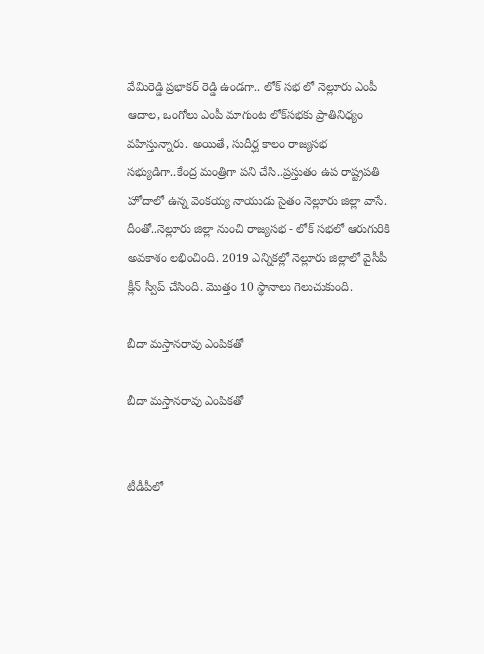వేమిరెడ్డి ప్రభాకర్ రెడ్డి ఉండగా.. లోక్ సభ లో నెల్లూరు ఎంపీ ఆదాల, ఒంగోలు ఎంపీ మాగుంట లోక్‌సభకు ప్రాతినిధ్యం వహిస్తున్నారు. అయితే, సుదీర్ఘ కాలం రాజ్యసభ సభ్యుడిగా..కేంద్ర మంత్రిగా పని చేసి..ప్రస్తుతం ఉప రాష్ట్రపతి హోదాలో ఉన్న వెంకయ్య నాయుడు సైతం నెల్లూరు జిల్లా వాసే. దీంతో..నెల్లూరు జిల్లా నుంచి రాజ్యసభ - లోక్ సభలో ఆరుగురికి అవకాశం లభించింది. 2019 ఎన్నికల్లో నెల్లూరు జిల్లాలో వైసీపీ క్లీన్ స్వీప్ చేసింది. మొత్తం 10 స్థానాలు గెలుచుకుంది.

బీదా మస్తానరావు ఎంపికతో

బీదా మస్తానరావు ఎంపికతో


టీడీపీలో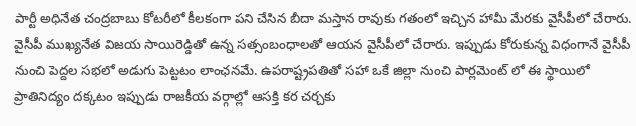పార్టీ అధినేత చంద్రబాబు కోటరీలో కీలకంగా పని చేసిన బీదా మస్తాన రావుకు గతంలో ఇచ్చిన హామీ మేరకు వైసీపీలో చేరారు. వైసీపీ ముఖ్యనేత విజయ సాయిరెడ్డితో ఉన్న సత్సంబంధాలతో ఆయన వైసీపీలో చేరారు. ఇప్పుడు కోరుకున్న విధంగానే వైసీపీ నుంచి పెద్దల సభలో అడుగు పెట్టటం లాంఛనమే. ఉపరాష్ట్రపతితో సహా ఒకే జిల్లా నుంచి పార్లమెంట్ లో ఈ స్థాయిలో ప్రాతినిద్యం దక్కటం ఇప్పుడు రాజకీయ వర్గాల్లో ఆసక్తి కర చర్చకు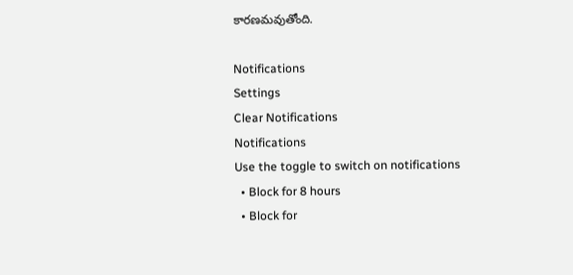కారణమవుతోంది.

Notifications
Settings
Clear Notifications
Notifications
Use the toggle to switch on notifications
  • Block for 8 hours
  • Block for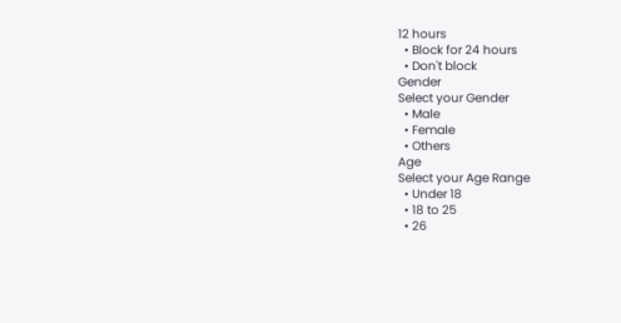12 hours
  • Block for 24 hours
  • Don't block
Gender
Select your Gender
  • Male
  • Female
  • Others
Age
Select your Age Range
  • Under 18
  • 18 to 25
  • 26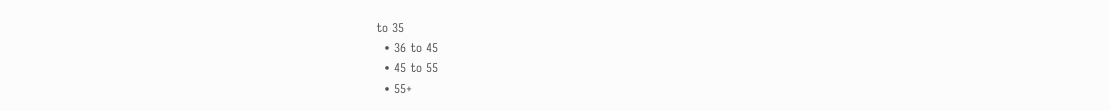to 35
  • 36 to 45
  • 45 to 55
  • 55+